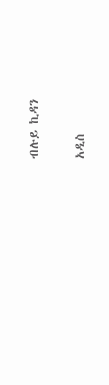ብሉይ ኪዳን

አዲስ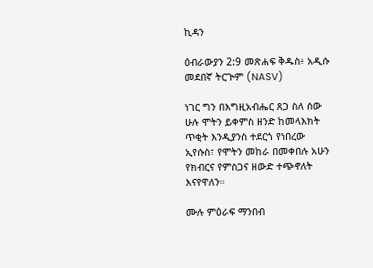ኪዳን

ዕብራውያን 2:9 መጽሐፍ ቅዱስ፥ አዲሱ መደበኛ ትርጒም (NASV)

ነገር ግን በእግዚአብሔር ጸጋ ስለ ሰው ሁሉ ሞትን ይቀምስ ዘንድ ከመላእክት ጥቂት እንዲያንስ ተደርጎ የነበረው ኢየሱስ፣ የሞትን መከራ በመቀበሉ አሁን የክብርና የምስጋና ዘውድ ተጭኖለት እናየዋለን።

ሙሉ ምዕራፍ ማንበብ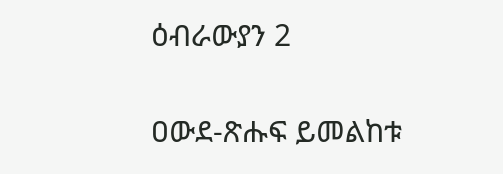ዕብራውያን 2

ዐውደ-ጽሑፍ ይመልከቱ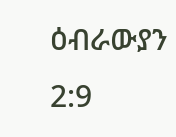ዕብራውያን 2:9